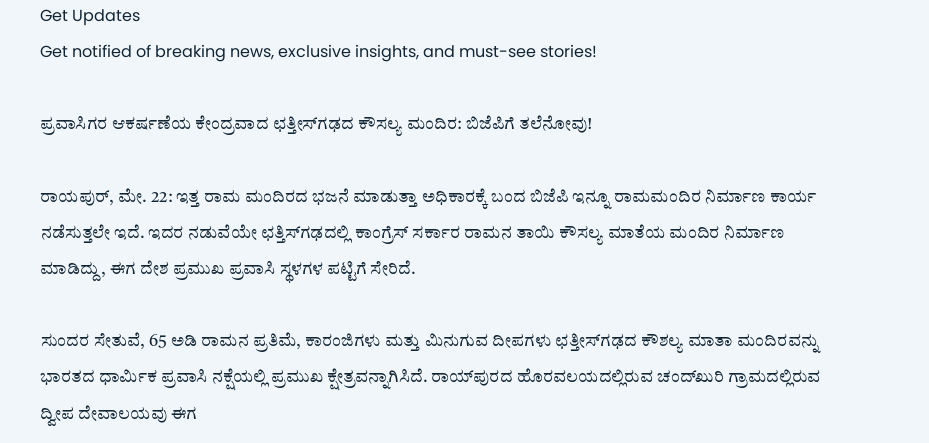Get Updates
Get notified of breaking news, exclusive insights, and must-see stories!

ಪ್ರವಾಸಿಗರ ಆಕರ್ಷಣೆಯ ಕೇಂದ್ರವಾದ ಛತ್ತೀಸ್‌ಗಢದ ಕೌಸಲ್ಯ ಮಂದಿರ: ಬಿಜೆಪಿಗೆ ತಲೆನೋವು!

ರಾಯಪುರ್, ಮೇ. 22: ಇತ್ತ ರಾಮ ಮಂದಿರದ ಭಜನೆ ಮಾಡುತ್ತಾ ಅಧಿಕಾರಕ್ಕೆ ಬಂದ ಬಿಜೆಪಿ ಇನ್ನೂ ರಾಮಮಂದಿರ ನಿರ್ಮಾಣ ಕಾರ್ಯ ನಡೆಸುತ್ತಲೇ ಇದೆ. ಇದರ ನಡುವೆಯೇ ಛತ್ತಿಸ್‌ಗಢದಲ್ಲಿ ಕಾಂಗ್ರೆಸ್ ಸರ್ಕಾರ ರಾಮನ ತಾಯಿ ಕೌಸಲ್ಯ ಮಾತೆಯ ಮಂದಿರ ನಿರ್ಮಾಣ ಮಾಡಿದ್ದು, ಈಗ ದೇಶ ಪ್ರಮುಖ ಪ್ರವಾಸಿ ಸ್ಥಳಗಳ ಪಟ್ಟಿಗೆ ಸೇರಿದೆ.

ಸುಂದರ ಸೇತುವೆ, 65 ಅಡಿ ರಾಮನ ಪ್ರತಿಮೆ, ಕಾರಂಜಿಗಳು ಮತ್ತು ಮಿನುಗುವ ದೀಪಗಳು ಛತ್ತೀಸ್‌ಗಢದ ಕೌಶಲ್ಯ ಮಾತಾ ಮಂದಿರವನ್ನು ಭಾರತದ ಧಾರ್ಮಿಕ ಪ್ರವಾಸಿ ನಕ್ಷೆಯಲ್ಲಿ ಪ್ರಮುಖ ಕ್ಷೇತ್ರವನ್ನಾಗಿಸಿದೆ. ರಾಯ್‌ಪುರದ ಹೊರವಲಯದಲ್ಲಿರುವ ಚಂದ್‌ಖುರಿ ಗ್ರಾಮದಲ್ಲಿರುವ ದ್ವೀಪ ದೇವಾಲಯವು ಈಗ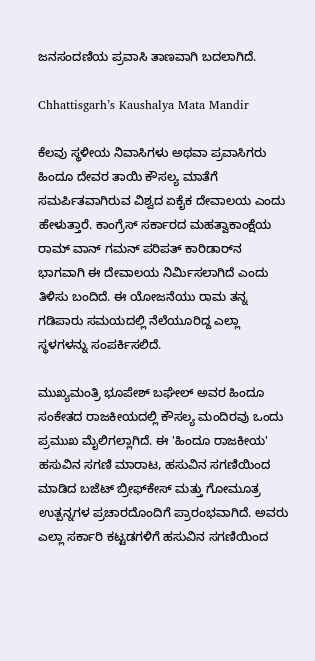ಜನಸಂದಣಿಯ ಪ್ರವಾಸಿ ತಾಣವಾಗಿ ಬದಲಾಗಿದೆ.

Chhattisgarh’s Kaushalya Mata Mandir

ಕೆಲವು ಸ್ಥಳೀಯ ನಿವಾಸಿಗಳು ಅಥವಾ ಪ್ರವಾಸಿಗರು ಹಿಂದೂ ದೇವರ ತಾಯಿ ಕೌಸಲ್ಯ ಮಾತೆಗೆ ಸಮರ್ಪಿತವಾಗಿರುವ ವಿಶ್ವದ ಏಕೈಕ ದೇವಾಲಯ ಎಂದು ಹೇಳುತ್ತಾರೆ. ಕಾಂಗ್ರೆಸ್ ಸರ್ಕಾರದ ಮಹತ್ವಾಕಾಂಕ್ಷೆಯ ರಾಮ್ ವಾನ್ ಗಮನ್ ಪರಿಪತ್ ಕಾರಿಡಾರ್‌ನ ಭಾಗವಾಗಿ ಈ ದೇವಾಲಯ ನಿರ್ಮಿಸಲಾಗಿದೆ ಎಂದು ತಿಳಿಸು ಬಂದಿದೆ. ಈ ಯೋಜನೆಯು ರಾಮ ತನ್ನ ಗಡಿಪಾರು ಸಮಯದಲ್ಲಿ ನೆಲೆಯೂರಿದ್ದ ಎಲ್ಲಾ ಸ್ಥಳಗಳನ್ನು ಸಂಪರ್ಕಿಸಲಿದೆ.

ಮುಖ್ಯಮಂತ್ರಿ ಭೂಪೇಶ್ ಬಘೇಲ್ ಅವರ ಹಿಂದೂ ಸಂಕೇತದ ರಾಜಕೀಯದಲ್ಲಿ ಕೌಸಲ್ಯ ಮಂದಿರವು ಒಂದು ಪ್ರಮುಖ ಮೈಲಿಗಲ್ಲಾಗಿದೆ. ಈ 'ಹಿಂದೂ ರಾಜಕೀಯ' ಹಸುವಿನ ಸಗಣಿ ಮಾರಾಟ, ಹಸುವಿನ ಸಗಣಿಯಿಂದ ಮಾಡಿದ ಬಜೆಟ್ ಬ್ರೀಫ್‌ಕೇಸ್ ಮತ್ತು ಗೋಮೂತ್ರ ಉತ್ಪನ್ನಗಳ ಪ್ರಚಾರದೊಂದಿಗೆ ಪ್ರಾರಂಭವಾಗಿದೆ. ಅವರು ಎಲ್ಲಾ ಸರ್ಕಾರಿ ಕಟ್ಟಡಗಳಿಗೆ ಹಸುವಿನ ಸಗಣಿಯಿಂದ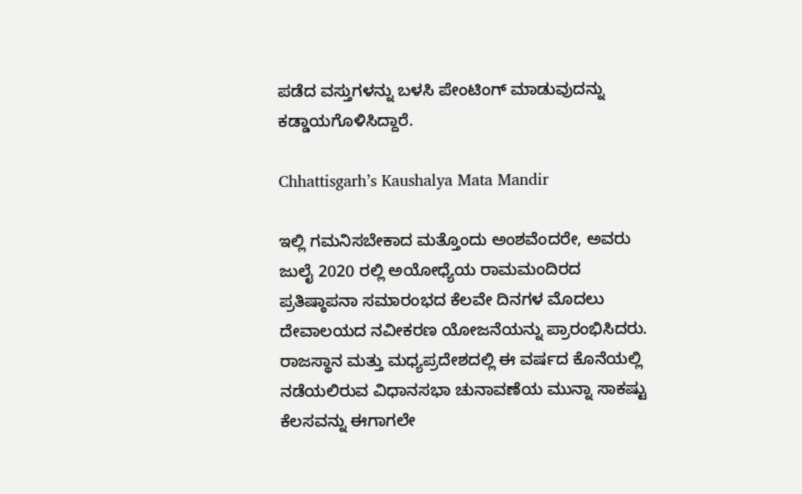ಪಡೆದ ವಸ್ತುಗಳನ್ನು ಬಳಸಿ ಪೇಂಟಿಂಗ್ ಮಾಡುವುದನ್ನು ಕಡ್ಡಾಯಗೊಳಿಸಿದ್ದಾರೆ.

Chhattisgarh’s Kaushalya Mata Mandir

ಇಲ್ಲಿ ಗಮನಿಸಬೇಕಾದ ಮತ್ತೊಂದು ಅಂಶವೆಂದರೇ, ಅವರು ಜುಲೈ 2020 ರಲ್ಲಿ ಅಯೋಧ್ಯೆಯ ರಾಮಮಂದಿರದ ಪ್ರತಿಷ್ಠಾಪನಾ ಸಮಾರಂಭದ ಕೆಲವೇ ದಿನಗಳ ಮೊದಲು ದೇವಾಲಯದ ನವೀಕರಣ ಯೋಜನೆಯನ್ನು ಪ್ರಾರಂಭಿಸಿದರು. ರಾಜಸ್ಥಾನ ಮತ್ತು ಮಧ್ಯಪ್ರದೇಶದಲ್ಲಿ ಈ ವರ್ಷದ ಕೊನೆಯಲ್ಲಿ ನಡೆಯಲಿರುವ ವಿಧಾನಸಭಾ ಚುನಾವಣೆಯ ಮುನ್ನಾ ಸಾಕಷ್ಟು ಕೆಲಸವನ್ನು ಈಗಾಗಲೇ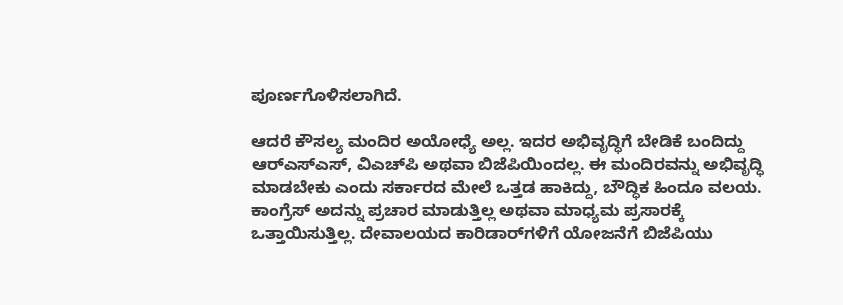ಪೂರ್ಣಗೊಳಿಸಲಾಗಿದೆ.

ಆದರೆ ಕೌಸಲ್ಯ ಮಂದಿರ ಅಯೋಧ್ಯೆ ಅಲ್ಲ. ಇದರ ಅಭಿವೃದ್ಧಿಗೆ ಬೇಡಿಕೆ ಬಂದಿದ್ದು ಆರ್‌ಎಸ್‌ಎಸ್‌, ವಿಎಚ್‌ಪಿ ಅಥವಾ ಬಿಜೆಪಿಯಿಂದಲ್ಲ. ಈ ಮಂದಿರವನ್ನು ಅಭಿವೃದ್ಧಿ ಮಾಡಬೇಕು ಎಂದು ಸರ್ಕಾರದ ಮೇಲೆ ಒತ್ತಡ ಹಾಕಿದ್ದು, ಬೌದ್ಧಿಕ ಹಿಂದೂ ವಲಯ. ಕಾಂಗ್ರೆಸ್ ಅದನ್ನು ಪ್ರಚಾರ ಮಾಡುತ್ತಿಲ್ಲ ಅಥವಾ ಮಾಧ್ಯಮ ಪ್ರಸಾರಕ್ಕೆ ಒತ್ತಾಯಿಸುತ್ತಿಲ್ಲ. ದೇವಾಲಯದ ಕಾರಿಡಾರ್‌ಗಳಿಗೆ ಯೋಜನೆಗೆ ಬಿಜೆಪಿಯು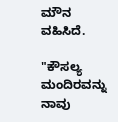ಮೌನ ವಹಿಸಿದೆ.

"ಕೌಸಲ್ಯ ಮಂದಿರವನ್ನು ನಾವು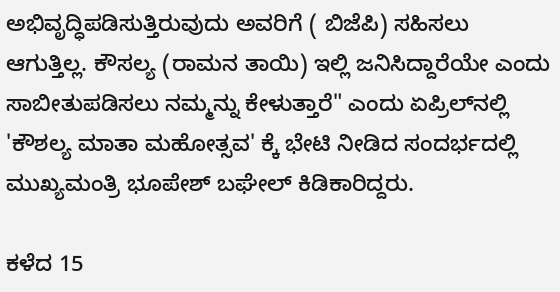ಅಭಿವೃದ್ಧಿಪಡಿಸುತ್ತಿರುವುದು ಅವರಿಗೆ ( ಬಿಜೆಪಿ) ಸಹಿಸಲು ಆಗುತ್ತಿಲ್ಲ. ಕೌಸಲ್ಯ (ರಾಮನ ತಾಯಿ) ಇಲ್ಲಿ ಜನಿಸಿದ್ದಾರೆಯೇ ಎಂದು ಸಾಬೀತುಪಡಿಸಲು ನಮ್ಮನ್ನು ಕೇಳುತ್ತಾರೆ" ಎಂದು ಏಪ್ರಿಲ್‌ನಲ್ಲಿ 'ಕೌಶಲ್ಯ ಮಾತಾ ಮಹೋತ್ಸವ' ಕ್ಕೆ ಭೇಟಿ ನೀಡಿದ ಸಂದರ್ಭದಲ್ಲಿ ಮುಖ್ಯಮಂತ್ರಿ ಭೂಪೇಶ್ ಬಘೇಲ್ ಕಿಡಿಕಾರಿದ್ದರು.

ಕಳೆದ 15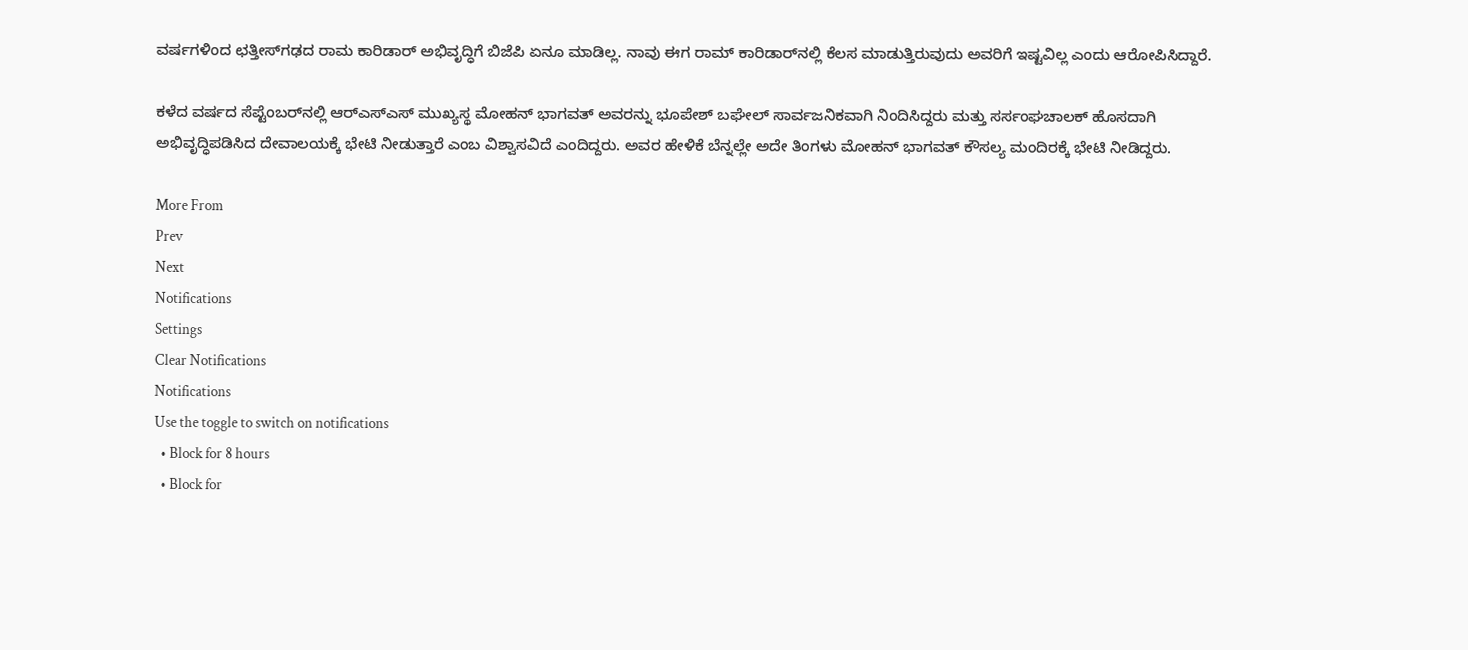ವರ್ಷಗಳಿಂದ ಛತ್ತೀಸ್‌ಗಢದ ರಾಮ ಕಾರಿಡಾರ್‌ ಅಭಿವೃದ್ಧಿಗೆ ಬಿಜೆಪಿ ಏನೂ ಮಾಡಿಲ್ಲ. ನಾವು ಈಗ ರಾಮ್ ಕಾರಿಡಾರ್‌ನಲ್ಲಿ ಕೆಲಸ ಮಾಡುತ್ತಿರುವುದು ಅವರಿಗೆ ಇಷ್ಟವಿಲ್ಲ ಎಂದು ಆರೋಪಿಸಿದ್ದಾರೆ.

ಕಳೆದ ವರ್ಷದ ಸೆಪ್ಟೆಂಬರ್‌ನಲ್ಲಿ ಆರ್‌ಎಸ್‌ಎಸ್ ಮುಖ್ಯಸ್ಥ ಮೋಹನ್ ಭಾಗವತ್ ಅವರನ್ನು ಭೂಪೇಶ್ ಬಘೇಲ್ ಸಾರ್ವಜನಿಕವಾಗಿ ನಿಂದಿಸಿದ್ದರು ಮತ್ತು ಸರ್ಸಂಘಚಾಲಕ್ ಹೊಸದಾಗಿ ಅಭಿವೃದ್ಧಿಪಡಿಸಿದ ದೇವಾಲಯಕ್ಕೆ ಭೇಟಿ ನೀಡುತ್ತಾರೆ ಎಂಬ ವಿಶ್ವಾಸವಿದೆ ಎಂದಿದ್ದರು. ಅವರ ಹೇಳಿಕೆ ಬೆನ್ನಲ್ಲೇ ಅದೇ ತಿಂಗಳು ಮೋಹನ್ ಭಾಗವತ್ ಕೌಸಲ್ಯ ಮಂದಿರಕ್ಕೆ ಭೇಟಿ ನೀಡಿದ್ದರು.

More From
Prev
Next
Notifications
Settings
Clear Notifications
Notifications
Use the toggle to switch on notifications
  • Block for 8 hours
  • Block for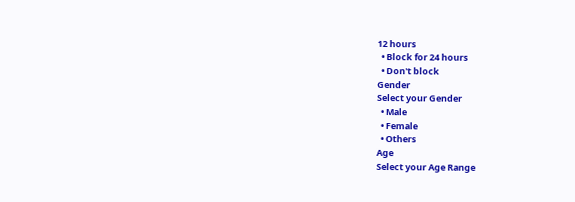12 hours
  • Block for 24 hours
  • Don't block
Gender
Select your Gender
  • Male
  • Female
  • Others
Age
Select your Age Range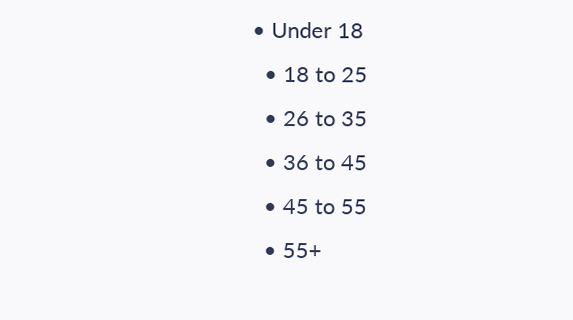• Under 18
  • 18 to 25
  • 26 to 35
  • 36 to 45
  • 45 to 55
  • 55+